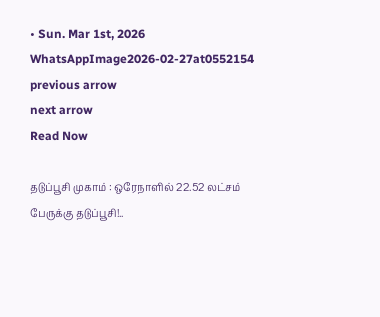• Sun. Mar 1st, 2026
WhatsAppImage2026-02-27at0552154
previous arrow
next arrow
Read Now

தடுப்பூசி முகாம் : ஒரேநாளில் 22.52 லட்சம் பேருக்கு தடுப்பூசி!..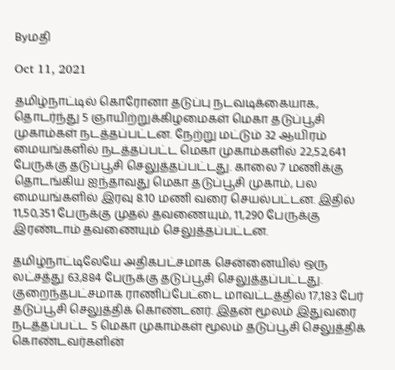Byமதி

Oct 11, 2021

தமிழ்நாட்டில் கொரோனா தடுப்பு நடவடிக்கையாக, தொடர்ந்து 5 ஞாயிற்றுக்கிழமைகள் மெகா தடுப்பூசி முகாம்கள் நடத்தப்பட்டன. நேற்று மட்டும் 32 ஆயிரம் மையங்களில் நடத்தப்பட்ட மெகா முகாம்களில் 22,52,641 பேருக்கு தடுப்பூசி செலுத்தப்பட்டது. காலை 7 மணிக்கு தொடங்கிய ஐந்தாவது மெகா தடுப்பூசி முகாம், பல மையங்களில் இரவு 8.10 மணி வரை செயல்பட்டன. இதில் 11,50,351 பேருக்கு முதல் தவணையும், 11,290 பேருக்கு இரண்டாம் தவணையும் செலுத்தப்பட்டன.

தமிழ்நாட்டிலேயே அதிகபட்சமாக சென்னையில் ஒரு லட்சத்து 63,884 பேருக்கு தடுப்பூசி செலுத்தப்பட்டது. குறைந்தபட்சமாக ராணிப்பேட்டை மாவட்டத்தில் 17,183 பேர் தடுப்பூசி செலுத்திக் கொண்டனர். இதன் மூலம் இதுவரை நடத்தப்பட்ட 5 மெகா முகாம்கள் மூலம் தடுப்பூசி செலுத்திக் கொண்டவர்களின்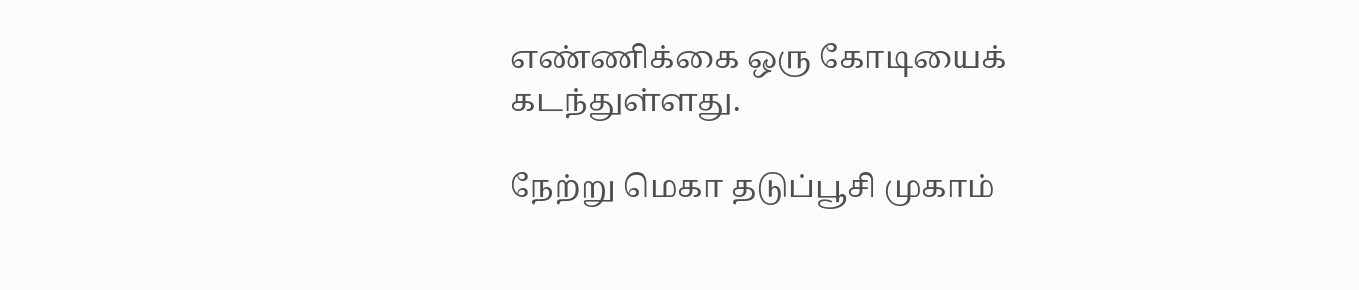எண்ணிக்கை ஒரு கோடியைக் கடந்துள்ளது.

நேற்று மெகா தடுப்பூசி முகாம்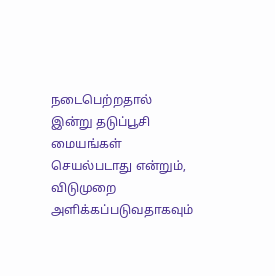நடைபெற்றதால் இன்று தடுப்பூசி மையங்கள் செயல்படாது என்றும், விடுமுறை அளிக்கப்படுவதாகவும்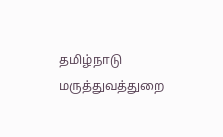தமிழ்நாடு மருத்துவத்துறை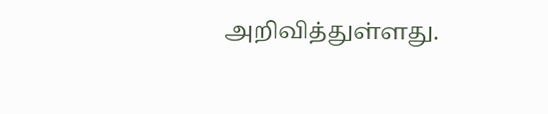அறிவித்துள்ளது.